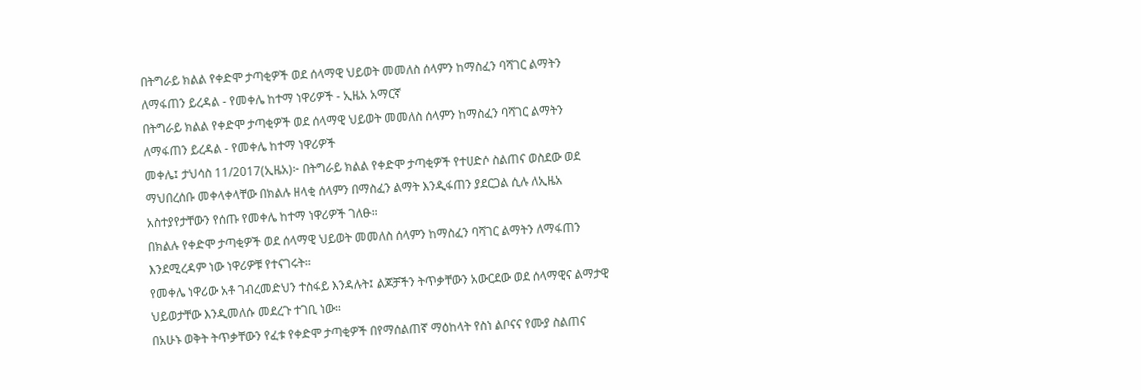በትግራይ ክልል የቀድሞ ታጣቂዎች ወደ ሰላማዊ ህይወት መመለስ ሰላምን ከማስፈን ባሻገር ልማትን ለማፋጠን ይረዳል - የመቀሌ ከተማ ነዋሪዎች - ኢዜአ አማርኛ
በትግራይ ክልል የቀድሞ ታጣቂዎች ወደ ሰላማዊ ህይወት መመለስ ሰላምን ከማስፈን ባሻገር ልማትን ለማፋጠን ይረዳል - የመቀሌ ከተማ ነዋሪዎች
መቀሌ፤ ታህሳስ 11/2017(ኢዜአ)፦ በትግራይ ክልል የቀድሞ ታጣቂዎች የተሀድሶ ስልጠና ወስደው ወደ ማህበረሰቡ መቀላቀላቸው በክልሉ ዘላቂ ሰላምን በማስፈን ልማት እንዲፋጠን ያደርጋል ሲሉ ለኢዜአ አስተያየታቸውን የሰጡ የመቀሌ ከተማ ነዋሪዎች ገለፁ።
በክልሉ የቀድሞ ታጣቂዎች ወደ ሰላማዊ ህይወት መመለስ ሰላምን ከማስፈን ባሻገር ልማትን ለማፋጠን እንደሚረዳም ነው ነዋሪዎቹ የተናገሩት።
የመቀሌ ነዋሪው አቶ ገብረመድህን ተስፋይ እንዳሉት፤ ልጆቻችን ትጥቃቸውን አውርደው ወደ ሰላማዊና ልማታዊ ህይወታቸው እንዲመለሱ መደረጉ ተገቢ ነው።
በአሁኑ ወቅት ትጥቃቸውን የፈቱ የቀድሞ ታጣቂዎች በየማሰልጠኛ ማዕከላት የስነ ልቦናና የሙያ ስልጠና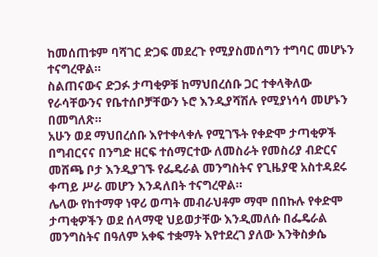ከመሰጠቱም ባሻገር ድጋፍ መደረጉ የሚያስመሰግን ተግባር መሆኑን ተናግረዋል።
ስልጠናውና ድጋፉ ታጣቂዎቹ ከማህበረሰቡ ጋር ተቀላቅለው የራሳቸውንና የቤተሰቦቻቸውን ኑሮ እንዲያሻሽሉ የሚያነሳሳ መሆኑን በመግለጽ።
አሁን ወደ ማህበረሰቡ እየተቀላቀሉ የሚገኙት የቀድሞ ታጣቂዎች በግብርናና በንግድ ዘርፍ ተሰማርተው ለመስራት የመስሪያ ብድርና መሸጫ ቦታ እንዲያገኙ የፌዴራል መንግስትና የጊዜያዊ አስተዳደሩ ቀጣይ ሥራ መሆን እንዳለበት ተናግረዋል።
ሌላው የከተማዋ ነዋሪ ወጣት መብራህቶም ማሞ በበኩሉ የቀድሞ ታጣቂዎችን ወደ ሰላማዊ ህይወታቸው እንዲመለሱ በፌዴራል መንግስትና በዓለም አቀፍ ተቋማት እየተደረገ ያለው እንቅስቃሴ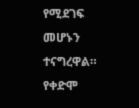የሚደገፍ መሆኑን ተናግረዋል።
የቀድሞ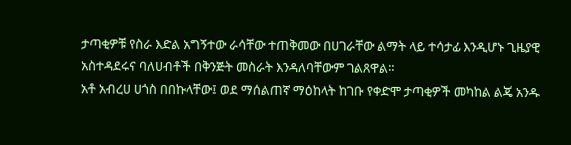ታጣቂዎቹ የስራ እድል አግኝተው ራሳቸው ተጠቅመው በሀገራቸው ልማት ላይ ተሳታፊ እንዲሆኑ ጊዜያዊ አስተዳደሩና ባለሀብቶች በቅንጅት መስራት እንዳለባቸውም ገልጸዋል።
አቶ አብረሀ ሀጎስ በበኩላቸው፤ ወደ ማሰልጠኛ ማዕከላት ከገቡ የቀድሞ ታጣቂዎች መካከል ልጄ አንዱ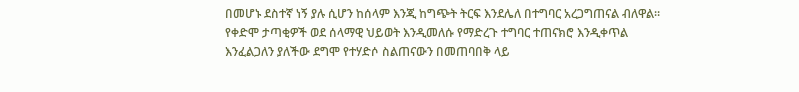በመሆኑ ደስተኛ ነኝ ያሉ ሲሆን ከሰላም እንጂ ከግጭት ትርፍ እንደሌለ በተግባር አረጋግጠናል ብለዋል።
የቀድሞ ታጣቂዎች ወደ ሰላማዊ ህይወት እንዲመለሱ የማድረጉ ተግባር ተጠናክሮ እንዲቀጥል እንፈልጋለን ያለችው ደግሞ የተሃድሶ ስልጠናውን በመጠባበቅ ላይ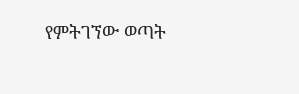የምትገኘው ወጣት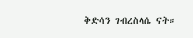ቅድሳን ገብረስላሴ ናት።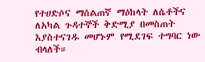የተሀድሶና ማሰልጠኛ ማዕከላት ለሴቶችና ለአካል ጉዳተኞች ቅድሚያ በመስጠት እያስተናገዱ መሆኑም የሚደገፍ ተግባር ነው ብላለች።